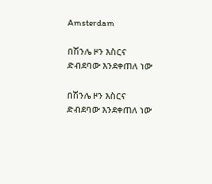Amsterdam

በሽንሌ ዞን እስርና ድብደባው እንደቀጠለ ነው

በሽንሌ ዞን እስርና ድብደባው እንደቀጠለ ነው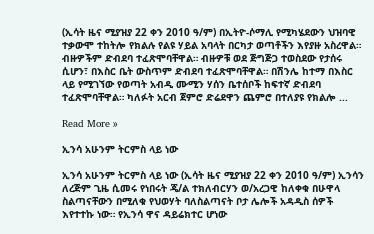(ኢሳት ዜና ሚያዝያ 22 ቀን 2010 ዓ/ም) በኢትዮ-ሶማሊ የሚካሄደውን ህዝባዊ ተቃውሞ ተከትሎ የክልሉ የልዩ ሃይል አባላት በርካታ ወጣቶችን እየያዙ አስረዋል። ብዙዎችም ድብደባ ተፈጽሞባቸዋል። ብዙዎቹ ወደ ጅግጅጋ ተወስደው የታሰሩ ሲሆን፣ በእስር ቤት ውስጥም ድብደባ ተፈጽሞባቸዋል። በሽንሌ ከተማ በእስር ላይ የሚገኘው የወጣት አብዲ ሙሚን ሃሰን ቤተሰቦች ከፍተኛ ድብደባ ተፈጽሞባቸዋል። ካለፉት አርብ ጀምሮ ድሬደዋን ጨምሮ በተለያዩ የክልሎ ...

Read More »

ኢንሳ አሁንም ትርምስ ላይ ነው

ኢንሳ አሁንም ትርምስ ላይ ነው (ኢሳት ዜና ሚያዝያ 22 ቀን 2010 ዓ/ም) ኢንሳን ለረጅም ጊዜ ሲመሩ የነበሩት ጄ/ል ተክለብርሃን ወ/አረጋዊ ከለቀቁ በሁዋላ ስልጣናቸውን በሚለቁ የህወሃት ባለስልጣናት ቦታ ሌሎች አዳዲስ ሰዎች እየተተኩ ነው። የኢንሳ ዋና ዳይሬክተር ሆነው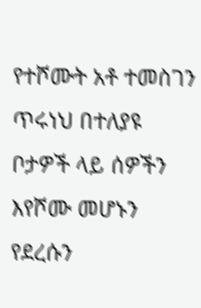የተሾሙት አቶ ተመስገን ጥሩነህ በተለያዩ ቦታዎች ላይ ሰዎችን እየሾሙ መሆኑን የደረሱን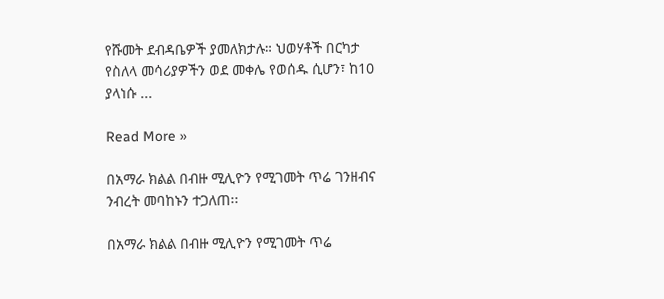የሹመት ደብዳቤዎች ያመለክታሉ። ህወሃቶች በርካታ የስለላ መሳሪያዎችን ወደ መቀሌ የወሰዱ ሲሆን፣ ከ10 ያላነሱ ...

Read More »

በአማራ ክልል በብዙ ሚሊዮን የሚገመት ጥሬ ገንዘብና ንብረት መባከኑን ተጋለጠ፡፡

በአማራ ክልል በብዙ ሚሊዮን የሚገመት ጥሬ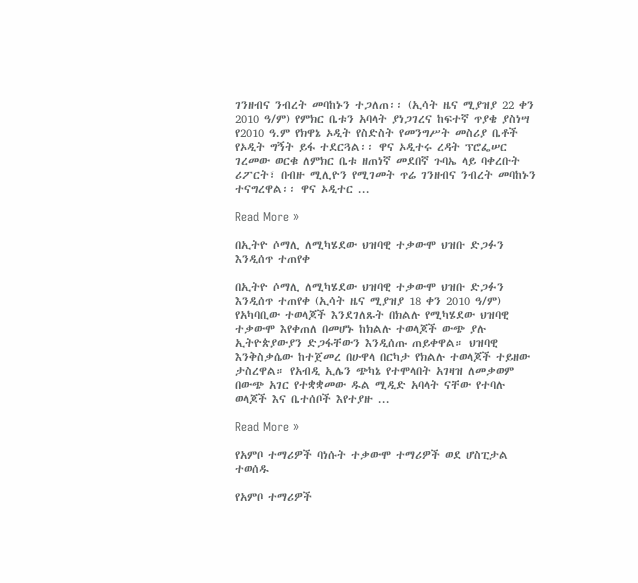ገንዘብና ንብረት መባከኑን ተጋለጠ፡፡ (ኢሳት ዜና ሚያዝያ 22 ቀን 2010 ዓ/ም) የምክር ቤቱን አባላት ያነጋገረና ከፍተኛ ጥያቄ ያስነሣ የ2010 ዓ.ም የክዋኔ ኦዲት የስድስት የመንግሥት መስሪያ ቤቶች የኦዲት ግኝት ይፋ ተደርጓል፡፡ ዋና ኦዲተሩ ረዳት ፕሮፌሠር ገረመው ወርቁ ለምክር ቤቱ ዘጠነኛ መደበኛ ጉባኤ ላይ ባቀረቡት ሪፖርት፣ በብዙ ሚሊዮን የሚገመት ጥሬ ገንዘብና ንብረት መባከኑን ተናግረዋል፡፡ ዋና ኦዲተር ...

Read More »

በኢትዮ ሶማሊ ለሚካሄደው ህዝባዊ ተቃውሞ ህዝቡ ድጋፉን እንዲሰጥ ተጠየቀ

በኢትዮ ሶማሊ ለሚካሄደው ህዝባዊ ተቃውሞ ህዝቡ ድጋፉን እንዲሰጥ ተጠየቀ (ኢሳት ዜና ሚያዝያ 18 ቀን 2010 ዓ/ም) የአካባቢው ተወላጆች እንደገለጹት በክልሉ የሚካሄደው ህዝባዊ ተቃውሞ እየቀጠለ በመሆኑ ከክልሉ ተወላጆች ውጭ ያሉ ኢትዮጵያውያን ድጋፋቸውን እንዲሰጡ ጠይቀዋል። ህዝባዊ እንቅስቃሴው ከተጀመረ በሁዋላ በርካታ የክልሉ ተወላጆች ተይዘው ታስረዋል። የአብዲ ኢሌን ጭካኔ የተሞላበት አገዛዝ ለመቃወም በውጭ አገር የተቋቋመው ዱል ሚዲድ አባላት ናቸው የተባሉ ወላጆች እና ቤተሰቦች እየተያዙ ...

Read More »

የአምቦ ተማሪዎች ባነሱት ተቃውሞ ተማሪዎች ወደ ሆስፒታል ተወሰዱ

የአምቦ ተማሪዎች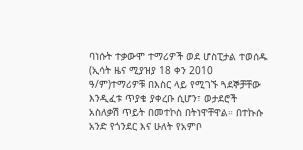ባነሱት ተቃውሞ ተማሪዎች ወደ ሆስፒታል ተወሰዱ (ኢሳት ዜና ሚያዝያ 18 ቀን 2010 ዓ/ም)ተማሪዎቹ በእስር ላይ የሚገኙ ጓደኞቻቸው እንዲፈቱ ጥያቄ ያቀረቡ ሲሆን፣ ወታደሮች አስለቃሽ ጥይት በመተኮስ በትነዋቸዋል። በተኩሱ አንድ የጎንደር እና ሁለት የአምቦ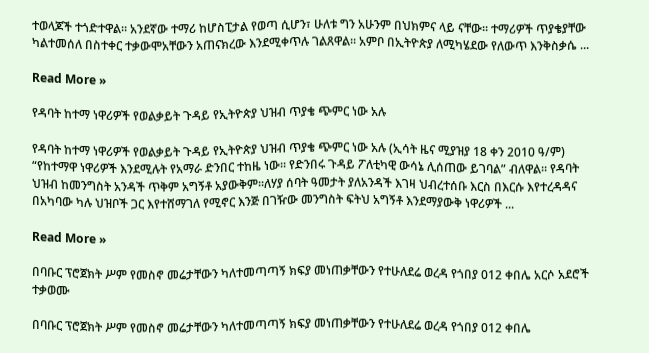ተወላጆች ተጎድተዋል። አንደኛው ተማሪ ከሆስፒታል የወጣ ሲሆን፣ ሁለቱ ግን አሁንም በህክምና ላይ ናቸው። ተማሪዎች ጥያቄያቸው ካልተመሰለ በስተቀር ተቃውሞአቸውን አጠናክረው እንደሚቀጥሉ ገልጸዋል። አምቦ በኢትዮጵያ ለሚካሄደው የለውጥ እንቅስቃሴ ...

Read More »

የዳባት ከተማ ነዋሪዎች የወልቃይት ጉዳይ የኢትዮጵያ ህዝብ ጥያቄ ጭምር ነው አሉ

የዳባት ከተማ ነዋሪዎች የወልቃይት ጉዳይ የኢትዮጵያ ህዝብ ጥያቄ ጭምር ነው አሉ (ኢሳት ዜና ሚያዝያ 18 ቀን 2010 ዓ/ም) “የከተማዋ ነዋሪዎች እንደሚሉት የአማራ ድንበር ተከዜ ነው። የድንበሩ ጉዳይ ፖለቲካዊ ውሳኔ ሊሰጠው ይገባል” ብለዋል። የዳባት ህዝብ ከመንግስት አንዳች ጥቅም አግኝቶ አያውቅም፡፡ለሃያ ሰባት ዓመታት ያለአንዳች እገዛ ህብረተሰቡ እርስ በእርሱ እየተረዳዳና በአካባው ካሉ ህዝቦች ጋር እየተሸማገለ የሚኖር እንጅ በገዥው መንግስት ፍትህ አግኝቶ እንደማያውቅ ነዋሪዎች ...

Read More »

በባቡር ፕሮጀክት ሥም የመስኖ መሬታቸውን ካለተመጣጣኝ ክፍያ መነጠቃቸውን የተሁለደሬ ወረዳ የጎበያ 012 ቀበሌ አርሶ አደሮች ተቃወሙ

በባቡር ፕሮጀክት ሥም የመስኖ መሬታቸውን ካለተመጣጣኝ ክፍያ መነጠቃቸውን የተሁለደሬ ወረዳ የጎበያ 012 ቀበሌ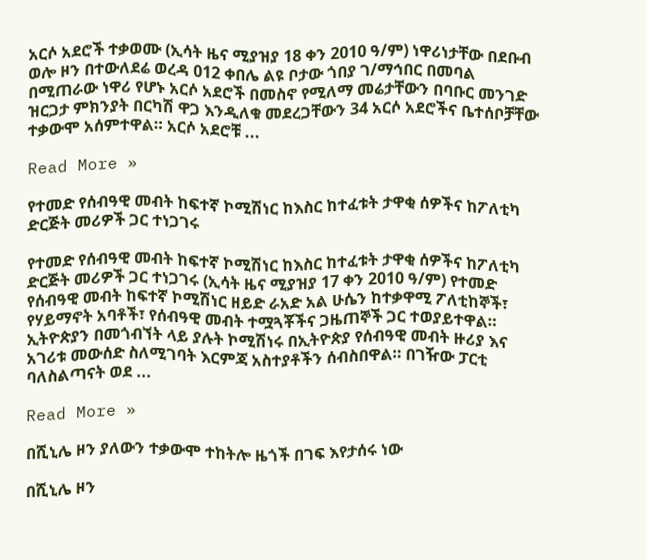አርሶ አደሮች ተቃወሙ (ኢሳት ዜና ሚያዝያ 18 ቀን 2010 ዓ/ም) ነዋሪነታቸው በደቡብ ወሎ ዞን በተውለደሬ ወረዳ 012 ቀበሌ ልዩ ቦታው ጎበያ ገ/ማኅበር በመባል በሚጠራው ነዋሪ የሆኑ አርሶ አደሮች በመስኖ የሚለማ መሬታቸውን በባቡር መንገድ ዝርጋታ ምክንያት በርካሽ ዋጋ እንዲለቁ መደረጋቸውን 34 አርሶ አደሮችና ቤተሰቦቻቸው ተቃውሞ አሰምተዋል። አርሶ አደሮቹ ...

Read More »

የተመድ የሰብዓዊ መብት ከፍተኛ ኮሚሽነር ከእስር ከተፈቱት ታዋቂ ሰዎችና ከፖለቲካ ድርጅት መሪዎች ጋር ተነጋገሩ

የተመድ የሰብዓዊ መብት ከፍተኛ ኮሚሽነር ከእስር ከተፈቱት ታዋቂ ሰዎችና ከፖለቲካ ድርጅት መሪዎች ጋር ተነጋገሩ (ኢሳት ዜና ሚያዝያ 17 ቀን 2010 ዓ/ም) የተመድ የሰብዓዊ መብት ከፍተኛ ኮሚሽነር ዘይድ ራአድ አል ሁሴን ከተቃዋሚ ፖለቲከኞች፣ የሃይማኖት አባቶች፣ የሰብዓዊ መብት ተሟጓቾችና ጋዜጠኞች ጋር ተወያይተዋል። ኢትዮጵያን በመጎብኘት ላይ ያሉት ኮሚሽነሩ በኢትዮጵያ የሰብዓዊ መብት ዙሪያ እና አገሪቱ መውሰድ ስለሚገባት እርምጃ አስተያቶችን ሰብስበዋል። በገዥው ፓርቲ ባለስልጣናት ወደ ...

Read More »

በሺኒሌ ዞን ያለውን ተቃውሞ ተከትሎ ዜጎች በገፍ እየታሰሩ ነው

በሺኒሌ ዞን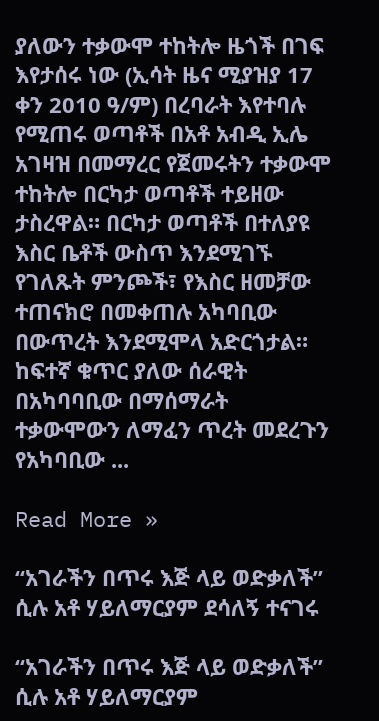ያለውን ተቃውሞ ተከትሎ ዜጎች በገፍ እየታሰሩ ነው (ኢሳት ዜና ሚያዝያ 17 ቀን 2010 ዓ/ም) በረባራት እየተባሉ የሚጠሩ ወጣቶች በአቶ አብዲ ኢሌ አገዛዝ በመማረር የጀመሩትን ተቃውሞ ተከትሎ በርካታ ወጣቶች ተይዘው ታስረዋል። በርካታ ወጣቶች በተለያዩ እስር ቤቶች ውስጥ እንደሚገኙ የገለጹት ምንጮች፣ የእስር ዘመቻው ተጠናክሮ በመቀጠሉ አካባቢው በውጥረት እንደሚሞላ አድርጎታል። ከፍተኛ ቁጥር ያለው ሰራዊት በአካባባቢው በማሰማራት ተቃውሞውን ለማፈን ጥረት መደረጉን የአካባቢው ...

Read More »

“አገራችን በጥሩ እጅ ላይ ወድቃለች” ሲሉ አቶ ሃይለማርያም ደሳለኝ ተናገሩ

“አገራችን በጥሩ እጅ ላይ ወድቃለች” ሲሉ አቶ ሃይለማርያም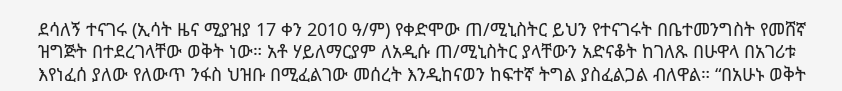ደሳለኝ ተናገሩ (ኢሳት ዜና ሚያዝያ 17 ቀን 2010 ዓ/ም) የቀድሞው ጠ/ሚኒስትር ይህን የተናገሩት በቤተመንግስት የመሸኛ ዝግጅት በተደረገላቸው ወቅት ነው። አቶ ሃይለማርያም ለአዲሱ ጠ/ሚኒስትር ያላቸውን አድናቆት ከገለጹ በሁዋላ በአገሪቱ እየነፈሰ ያለው የለውጥ ንፋስ ህዝቡ በሚፈልገው መሰረት እንዲከናወን ከፍተኛ ትግል ያስፈልጋል ብለዋል። “በአሁኑ ወቅት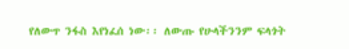የለውጥ ንፋስ እየነፈሰ ነው፡፡ ለውጡ የሁላችንንም ፍላጎት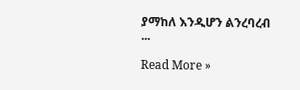ያማከለ እንዲሆን ልንረባረብ ...

Read More »